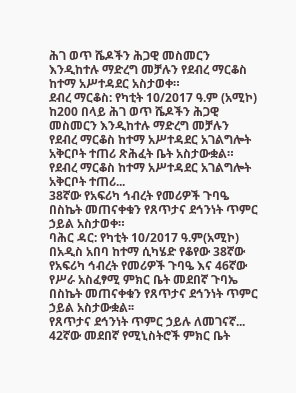ሕገ ወጥ ሼዶችን ሕጋዊ መስመርን እንዲከተሉ ማድረግ መቻሉን የደብረ ማርቆስ ከተማ አሥተዳደር አስታወቀ።
ደብረ ማርቆስ: የካቲት 10/2017 ዓ.ም (አሚኮ) ከ200 በላይ ሕገ ወጥ ሼዶችን ሕጋዊ መስመርን እንዲከተሉ ማድረግ መቻሉን የደብረ ማርቆስ ከተማ አሥተዳደር አገልግሎት አቅርቦት ተጠሪ ጽሕፈት ቤት አስታውቋል።
የደብረ ማርቆስ ከተማ አሥተዳደር አገልግሎት አቅርቦት ተጠሪ...
38ኛው የአፍሪካ ኅብረት የመሪዎች ጉባዔ በስኬት መጠናቀቁን የጸጥታና ደኅንነት ጥምር ኃይል አስታወቀ።
ባሕር ዳር: የካቲት 10/2017 ዓ.ም(አሚኮ) በአዲስ አበባ ከተማ ሲካሄድ የቆየው 38ኛው የአፍሪካ ኅብረት የመሪዎች ጉባዔ እና 46ኛው የሥራ አስፈፃሚ ምክር ቤት መደበኛ ጉባኤ በስኬት መጠናቀቁን የጸጥታና ደኅንነት ጥምር ኃይል አስታውቋል፡፡
የጸጥታና ደኅንነት ጥምር ኃይሉ ለመገናኛ...
42ኛው መደበኛ የሚኒስትሮች ምክር ቤት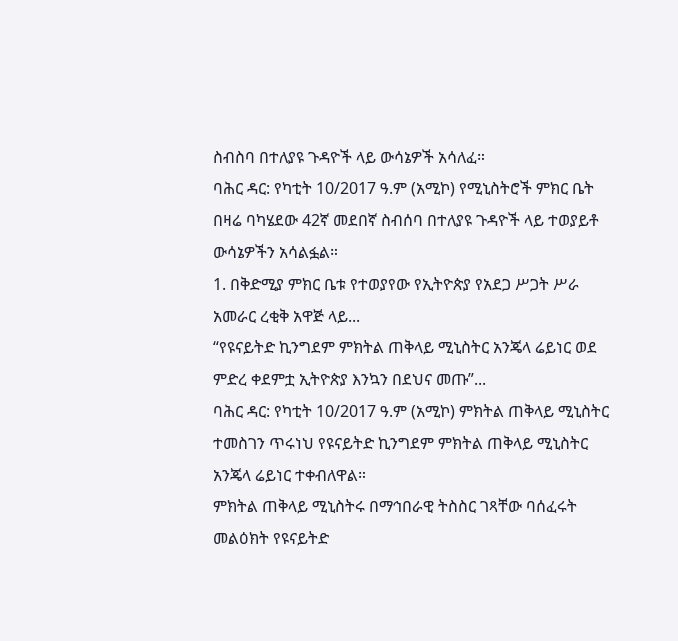ስብስባ በተለያዩ ጉዳዮች ላይ ውሳኔዎች አሳለፈ።
ባሕር ዳር: የካቲት 10/2017 ዓ.ም (አሚኮ) የሚኒስትሮች ምክር ቤት በዛሬ ባካሄደው 42ኛ መደበኛ ስብሰባ በተለያዩ ጉዳዮች ላይ ተወያይቶ ውሳኔዎችን አሳልፏል።
1. በቅድሚያ ምክር ቤቱ የተወያየው የኢትዮጵያ የአደጋ ሥጋት ሥራ አመራር ረቂቅ አዋጅ ላይ...
“የዩናይትድ ኪንግደም ምክትል ጠቅላይ ሚኒስትር አንጄላ ሬይነር ወደ ምድረ ቀደምቷ ኢትዮጵያ እንኳን በደህና መጡ”...
ባሕር ዳር: የካቲት 10/2017 ዓ.ም (አሚኮ) ምክትል ጠቅላይ ሚኒስትር ተመስገን ጥሩነህ የዩናይትድ ኪንግደም ምክትል ጠቅላይ ሚኒስትር አንጄላ ሬይነር ተቀብለዋል።
ምክትል ጠቅላይ ሚኒስትሩ በማኅበራዊ ትስስር ገጻቸው ባሰፈሩት መልዕክት የዩናይትድ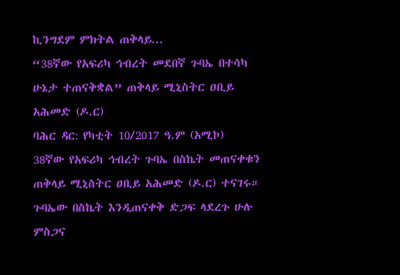ኪንግደም ምክትል ጠቅላይ...
“38ኛው የአፍሪካ ኅብረት መደበኛ ጉባኤ በተሳካ ሁኔታ ተጠናቅቋል” ጠቅላይ ሚኒስትር ዐቢይ አሕመድ (ዶ.ር)
ባሕር ዳር: የካቲት 10/2017 ዓ.ም (አሚኮ)
38ኛው የአፍሪካ ኅብረት ጉባኤ በስኬት መጠናቀቁን ጠቅላይ ሚኒስትር ዐቢይ አሕመድ (ዶ.ር) ተናገሩ። ጉባኤው በስኬት እንዲጠናቀቅ ድጋፍ ላደረጉ ሁሉ ምስጋና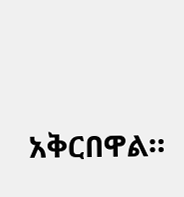አቅርበዋል።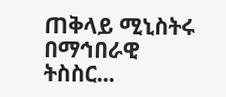ጠቅላይ ሚኒስትሩ በማኅበራዊ ትስስር...